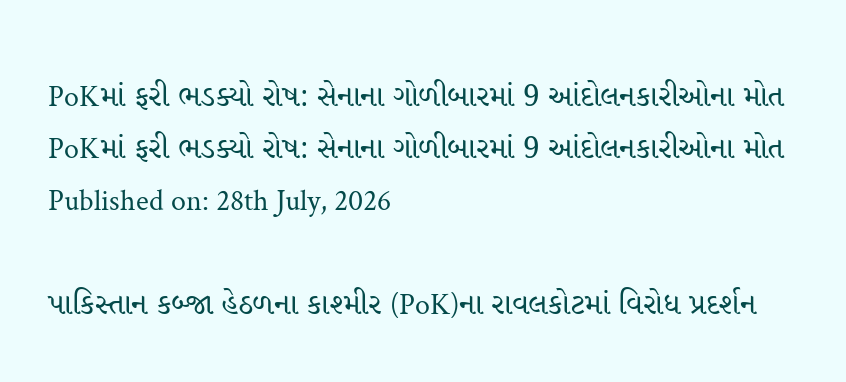PoKમાં ફરી ભડક્યો રોષ: સેનાના ગોળીબારમાં 9 આંદોલનકારીઓના મોત
PoKમાં ફરી ભડક્યો રોષ: સેનાના ગોળીબારમાં 9 આંદોલનકારીઓના મોત
Published on: 28th July, 2026

પાકિસ્તાન કબ્જા હેઠળના કાશ્મીર (PoK)ના રાવલકોટમાં વિરોધ પ્રદર્શન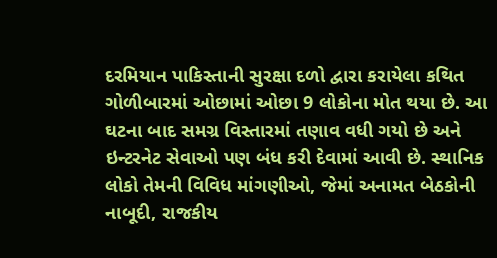દરમિયાન પાકિસ્તાની સુરક્ષા દળો દ્વારા કરાયેલા કથિત ગોળીબારમાં ઓછામાં ઓછા 9 લોકોના મોત થયા છે. આ ઘટના બાદ સમગ્ર વિસ્તારમાં તણાવ વધી ગયો છે અને ઇન્ટરનેટ સેવાઓ પણ બંધ કરી દેવામાં આવી છે. સ્થાનિક લોકો તેમની વિવિધ માંગણીઓ, જેમાં અનામત બેઠકોની નાબૂદી, રાજકીય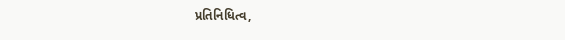પ્રતિનિધિત્વ,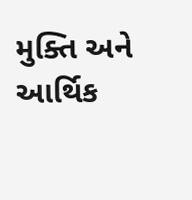મુક્તિ અને આર્થિક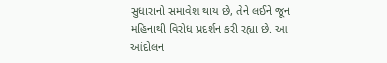સુધારાનો સમાવેશ થાય છે, તેને લઈને જૂન મહિનાથી વિરોધ પ્રદર્શન કરી રહ્યા છે. આ આંદોલન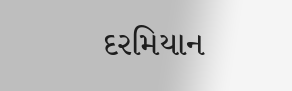દરમિયાન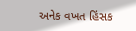અનેક વખત હિંસક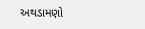અથડામણો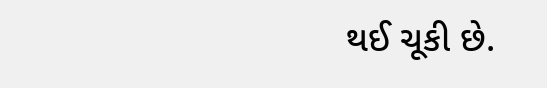થઈ ચૂકી છે.